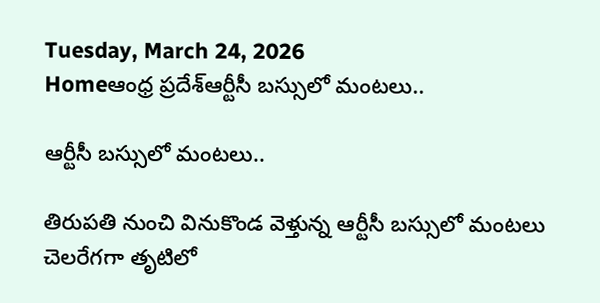Tuesday, March 24, 2026
Homeఆంధ్ర ప్రదేశ్ఆర్టీసీ బస్సులో మంటలు..

ఆర్టీసీ బస్సులో మంటలు..

తిరుప‌తి నుంచి వినుకొండ వెళ్తున్న ఆర్టీసీ బ‌స్సులో మంట‌లు చెల‌రేగ‌గా తృటిలో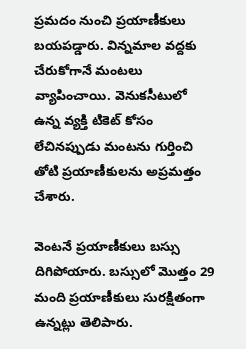ప్ర‌మ‌దం నుంచి ప్ర‌యాణీకులు బ‌య‌ప‌డ్డారు. విన్న‌మాల వ‌ద్ద‌కు చేరుకోగానే మంట‌లు వ్యాపించాయి. వెనుక‌సీటులో ఉన్న వ్య‌క్తి టికెట్ కోసం లేచిన‌ప్పుడు మంట‌ను గుర్తించి తోటి ప్ర‌యాణీకుల‌ను అప్ర‌మ‌త్తం చేశారు.

వెంట‌నే ప్ర‌యాణీకులు బ‌స్సు దిగిపోయారు. బ‌స్సులో మొత్తం 29 మంది ప్ర‌యాణీకులు సుర‌క్షితంగా ఉన్న‌ట్లు తెలిపారు.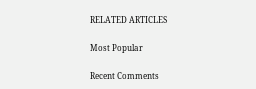RELATED ARTICLES

Most Popular

Recent Comments